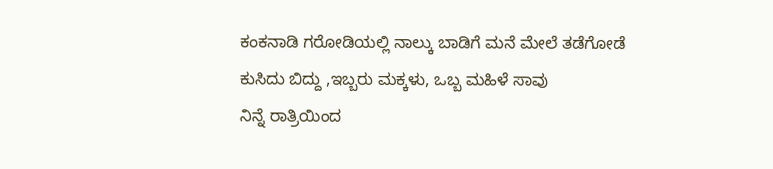ಕಂಕನಾಡಿ ಗರೋಡಿಯಲ್ಲಿ ನಾಲ್ಕು ಬಾಡಿಗೆ ಮನೆ ಮೇಲೆ ತಡೆಗೋಡೆ ಕುಸಿದು ಬಿದ್ದು ,ಇಬ್ಬರು ಮಕ್ಕಳು, ಒಬ್ಬ ಮಹಿಳೆ ಸಾವು
ನಿನ್ನೆ ರಾತ್ರಿಯಿಂದ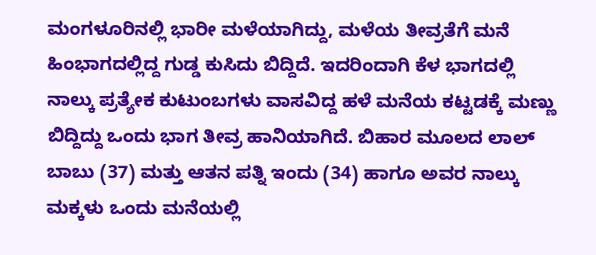ಮಂಗಳೂರಿನಲ್ಲಿ ಭಾರೀ ಮಳೆಯಾಗಿದ್ದು, ಮಳೆಯ ತೀವ್ರತೆಗೆ ಮನೆ ಹಿಂಭಾಗದಲ್ಲಿದ್ದ ಗುಡ್ಡ ಕುಸಿದು ಬಿದ್ದಿದೆ. ಇದರಿಂದಾಗಿ ಕೆಳ ಭಾಗದಲ್ಲಿ ನಾಲ್ಕು ಪ್ರತ್ಯೇಕ ಕುಟುಂಬಗಳು ವಾಸವಿದ್ದ ಹಳೆ ಮನೆಯ ಕಟ್ಟಡಕ್ಕೆ ಮಣ್ಣು ಬಿದ್ದಿದ್ದು ಒಂದು ಭಾಗ ತೀವ್ರ ಹಾನಿಯಾಗಿದೆ. ಬಿಹಾರ ಮೂಲದ ಲಾಲ್ ಬಾಬು (37) ಮತ್ತು ಆತನ ಪತ್ನಿ ಇಂದು (34) ಹಾಗೂ ಅವರ ನಾಲ್ಕು ಮಕ್ಕಳು ಒಂದು ಮನೆಯಲ್ಲಿ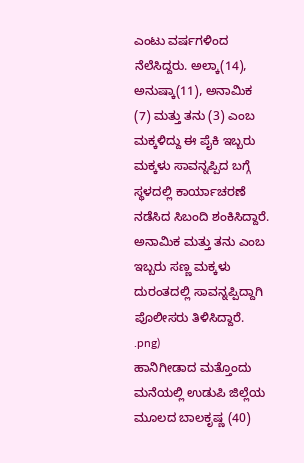ಎಂಟು ವರ್ಷಗಳಿಂದ ನೆಲೆಸಿದ್ದರು. ಅಲ್ಕಾ(14), ಅನುಷ್ಕಾ(11), ಅನಾಮಿಕ (7) ಮತ್ತು ತನು (3) ಎಂಬ ಮಕ್ಕಳಿದ್ದು ಈ ಪೈಕಿ ಇಬ್ಬರು ಮಕ್ಕಳು ಸಾವನ್ನಪ್ಪಿದ ಬಗ್ಗೆ ಸ್ಥಳದಲ್ಲಿ ಕಾರ್ಯಾಚರಣೆ ನಡೆಸಿದ ಸಿಬಂದಿ ಶಂಕಿಸಿದ್ದಾರೆ. ಅನಾಮಿಕ ಮತ್ತು ತನು ಎಂಬ ಇಬ್ಬರು ಸಣ್ಣ ಮಕ್ಕಳು ದುರಂತದಲ್ಲಿ ಸಾವನ್ನಪ್ಪಿದ್ದಾಗಿ ಪೊಲೀಸರು ತಿಳಿಸಿದ್ದಾರೆ.
.png)
ಹಾನಿಗೀಡಾದ ಮತ್ತೊಂದು ಮನೆಯಲ್ಲಿ ಉಡುಪಿ ಜಿಲ್ಲೆಯ ಮೂಲದ ಬಾಲಕೃಷ್ಣ (40)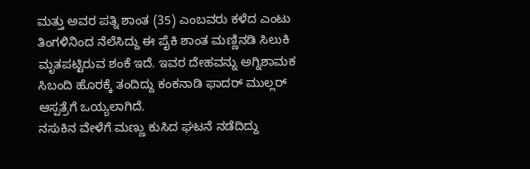ಮತ್ತು ಅವರ ಪತ್ನಿ ಶಾಂತ (35) ಎಂಬವರು ಕಳೆದ ಎಂಟು ತಿಂಗಳಿನಿಂದ ನೆಲೆಸಿದ್ದು ಈ ಪೈಕಿ ಶಾಂತ ಮಣ್ಣಿನಡಿ ಸಿಲುಕಿ ಮೃತಪಟ್ಟಿರುವ ಶಂಕೆ ಇದೆ. ಇವರ ದೇಹವನ್ನು ಅಗ್ನಿಶಾಮಕ ಸಿಬಂದಿ ಹೊರಕ್ಕೆ ತಂದಿದ್ದು ಕಂಕನಾಡಿ ಫಾದರ್ ಮುಲ್ಲರ್ ಆಸ್ಪತ್ರೆಗೆ ಒಯ್ಯಲಾಗಿದೆ.
ನಸುಕಿನ ವೇಳೆಗೆ ಮಣ್ಣು ಕುಸಿದ ಘಟನೆ ನಡೆದಿದ್ದು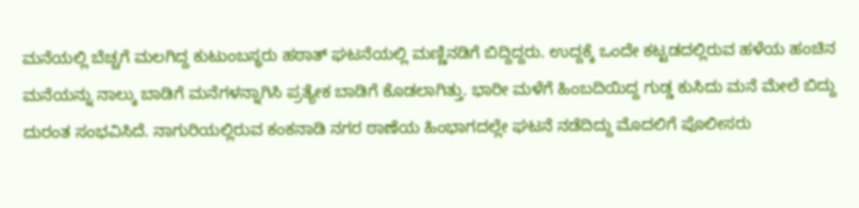ಮನೆಯಲ್ಲಿ ಬೆಚ್ಚಗೆ ಮಲಗಿದ್ದ ಕುಟುಂಬಸ್ಥರು ಹಠಾತ್ ಘಟನೆಯಲ್ಲಿ ಮಣ್ಣಿನಡಿಗೆ ಬಿದ್ದಿದ್ದರು. ಉದ್ದಕ್ಕೆ ಒಂದೇ ಕಟ್ಟಡದಲ್ಲಿರುವ ಹಳೆಯ ಹಂಚಿನ ಮನೆಯನ್ನು ನಾಲ್ಕು ಬಾಡಿಗೆ ಮನೆಗಳನ್ನಾಗಿಸಿ ಪ್ರತ್ಯೇಕ ಬಾಡಿಗೆ ಕೊಡಲಾಗಿತ್ತು. ಭಾರೀ ಮಳೆಗೆ ಹಿಂಬದಿಯಿದ್ದ ಗುಡ್ಡ ಕುಸಿದು ಮನೆ ಮೇಲೆ ಬಿದ್ದು ದುರಂತ ಸಂಭವಿಸಿದೆ. ನಾಗುರಿಯಲ್ಲಿರುವ ಕಂಕನಾಡಿ ನಗರ ಠಾಣೆಯ ಹಿಂಭಾಗದಲ್ಲೇ ಘಟನೆ ನಡೆದಿದ್ದು ಮೊದಲಿಗೆ ಪೊಲೀಸರು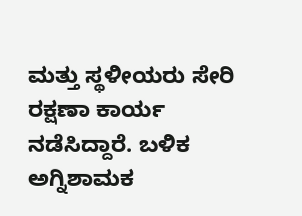ಮತ್ತು ಸ್ಥಳೀಯರು ಸೇರಿ ರಕ್ಷಣಾ ಕಾರ್ಯ ನಡೆಸಿದ್ದಾರೆ. ಬಳಿಕ ಅಗ್ನಿಶಾಮಕ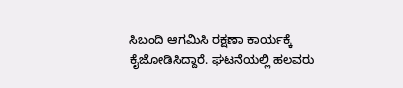ಸಿಬಂದಿ ಆಗಮಿಸಿ ರಕ್ಷಣಾ ಕಾರ್ಯಕ್ಕೆ ಕೈಜೋಡಿಸಿದ್ದಾರೆ. ಘಟನೆಯಲ್ಲಿ ಹಲವರು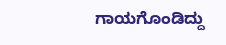ಗಾಯಗೊಂಡಿದ್ದು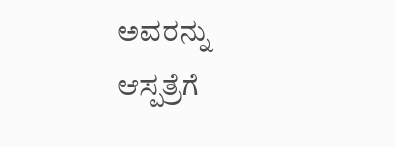ಅವರನ್ನು ಆಸ್ಪತ್ರೆಗೆ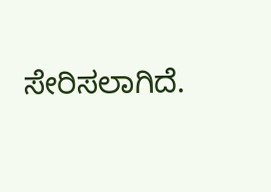ಸೇರಿಸಲಾಗಿದೆ.